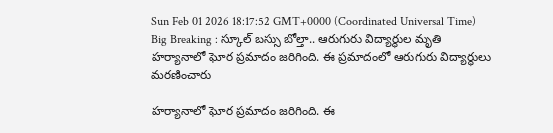Sun Feb 01 2026 18:17:52 GMT+0000 (Coordinated Universal Time)
Big Breaking : స్కూల్ బస్సు బోల్తా.. ఆరుగురు విద్యార్థుల మృతి
హర్యానాలో ఘోర ప్రమాదం జరిగింది. ఈ ప్రమాదంలో ఆరుగురు విద్యార్థులు మరణించారు

హర్యానాలో ఘోర ప్రమాదం జరిగింది. ఈ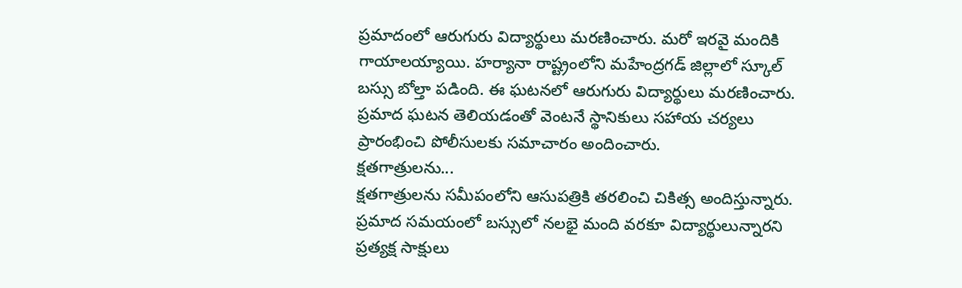ప్రమాదంలో ఆరుగురు విద్యార్థులు మరణించారు. మరో ఇరవై మందికి గాయాలయ్యాయి. హర్యానా రాష్ట్రంలోని మహేంద్రగడ్ జిల్లాలో స్కూల్ బస్సు బోల్తా పడింది. ఈ ఘటనలో ఆరుగురు విద్యార్థులు మరణించారు. ప్రమాద ఘటన తెలియడంతో వెంటనే స్థానికులు సహాయ చర్యలు ప్రారంభించి పోలీసులకు సమాచారం అందించారు.
క్షతగాత్రులను...
క్షతగాత్రులను సమీపంలోని ఆసుపత్రికి తరలించి చికిత్స అందిస్తున్నారు. ప్రమాద సమయంలో బస్సులో నలభై మంది వరకూ విద్యార్థులున్నారని ప్రత్యక్ష సాక్షులు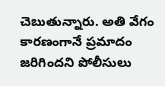చెబుతున్నారు. అతి వేగం కారణంగానే ప్రమాదం జరిగిందని పోలీసులు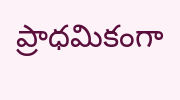ప్రాధమికంగా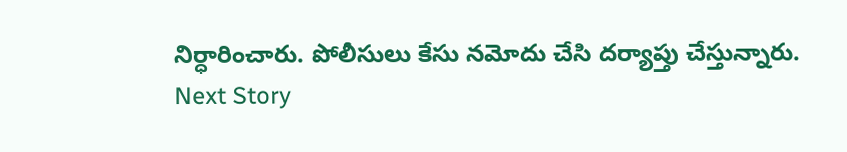నిర్ధారించారు. పోలీసులు కేసు నమోదు చేసి దర్యాప్తు చేస్తున్నారు.
Next Story